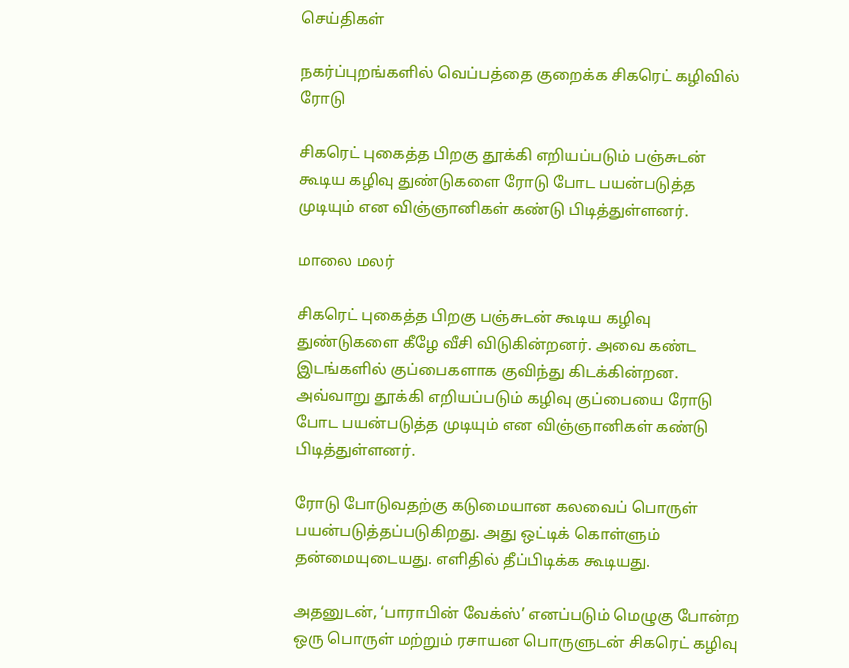செய்திகள்

நகர்ப்புறங்களில் வெப்பத்தை குறைக்க சிகரெட் கழிவில் ரோடு

சிகரெட் புகைத்த பிறகு தூக்கி எறியப்படும் பஞ்சுடன் கூடிய கழிவு துண்டுகளை ரோடு போட பயன்படுத்த முடியும் என விஞ்ஞானிகள் கண்டு பிடித்துள்ளனர்.

மாலை மலர்

சிகரெட் புகைத்த பிறகு பஞ்சுடன் கூடிய கழிவு துண்டுகளை கீழே வீசி விடுகின்றனர். அவை கண்ட இடங்களில் குப்பைகளாக குவிந்து கிடக்கின்றன. அவ்வாறு தூக்கி எறியப்படும் கழிவு குப்பையை ரோடு போட பயன்படுத்த முடியும் என விஞ்ஞானிகள் கண்டு பிடித்துள்ளனர்.

ரோடு போடுவதற்கு கடுமையான கலவைப் பொருள் பயன்படுத்தப்படுகிறது. அது ஒட்டிக் கொள்ளும் தன்மையுடையது. எளிதில் தீப்பிடிக்க கூடியது.

அதனுடன், ‘பாராபின் வேக்ஸ்’ எனப்படும் மெழுகு போன்ற ஒரு பொருள் மற்றும் ரசாயன பொருளுடன் சிகரெட் கழிவு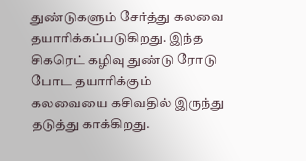துண்டுகளும் சேர்த்து கலவை தயாரிக்கப்படுகிறது. இந்த சிகரெட் கழிவு துண்டு ரோடு போட தயாரிக்கும் கலவையை கசிவதில் இருந்து தடுத்து காக்கிறது.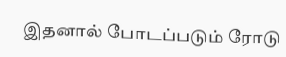இதனால் போடப்படும் ரோடு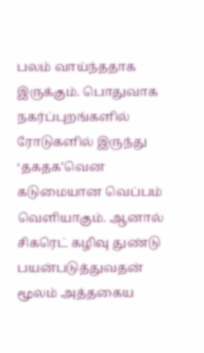பலம் வாய்ந்ததாக இருக்கும். பொதுவாக நகர்ப்புறங்களில் ரோடுகளில் இருந்து ‘தகதக’வென கடுமையான வெப்பம் வெளியாகும். ஆனால் சிகரெட் கழிவு துண்டு பயன்படுத்துவதன் மூலம் அத்தகைய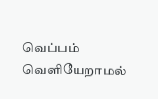வெப்பம் வெளியேறாமல்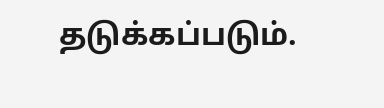தடுக்கப்படும்.